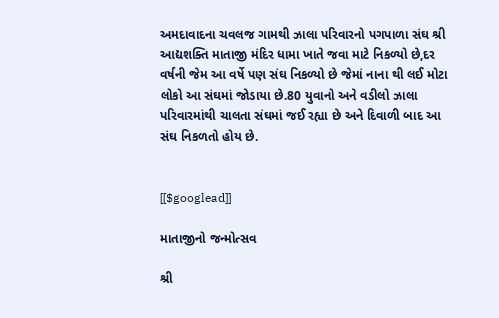અમદાવાદના ચવલજ ગામથી ઝાલા પરિવારનો પગપાળા સંઘ શ્રી આદ્યશક્તિ માતાજી મંદિર ધામા ખાતે જવા માટે નિકળ્યો છે,દર વર્ષની જેમ આ વર્ષે પણ સંઘ નિકળ્યો છે જેમાં નાના થી લઈ મોટા લોકો આ સંઘમાં જોડાયા છે.80 યુવાનો અને વડીલો ઝાલા પરિવારમાંથી ચાલતા સંઘમાં જઈ રહ્યા છે અને દિવાળી બાદ આ સંઘ નિકળતો હોય છે.


[[$googlead]]

માતાજીનો જન્મોત્સવ

શ્રી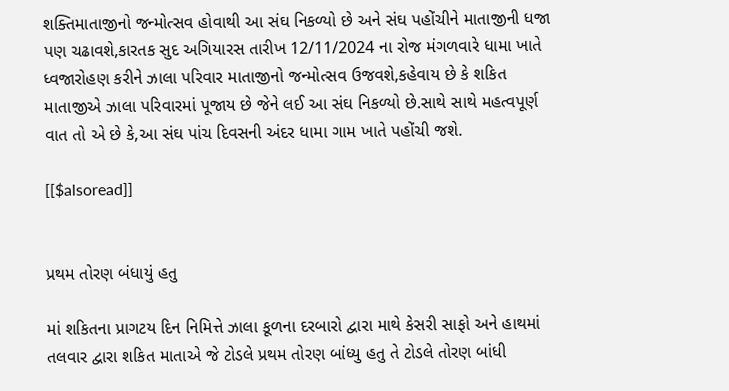શક્તિમાતાજીનો જન્મોત્સવ હોવાથી આ સંઘ નિકળ્યો છે અને સંઘ પહોંચીને માતાજીની ધજા પણ ચઢાવશે,કારતક સુદ અગિયારસ તારીખ 12/11/2024 ના રોજ મંગળવારે ધામા ખાતે ધ્વજારોહણ કરીને ઝાલા પરિવાર માતાજીનો જન્મોત્સવ ઉજવશે,કહેવાય છે કે શકિત માતાજીએ ઝાલા પરિવારમાં પૂજાય છે જેને લઈ આ સંઘ નિકળ્યો છે.સાથે સાથે મહત્વપૂર્ણ વાત તો એ છે કે,આ સંઘ પાંચ દિવસની અંદર ધામા ગામ ખાતે પહોંચી જશે.

[[$alsoread]]


પ્રથમ તોરણ બંધાયું હતુ

માં શકિતના પ્રાગટય દિન નિમિત્તે ઝાલા કૂળના દરબારો દ્વારા માથે કેસરી સાફો અને હાથમાં તલવાર દ્વારા શકિત માતાએ જે ટોડલે પ્રથમ તોરણ બાંધ્યુ હતુ તે ટોડલે તોરણ બાંધી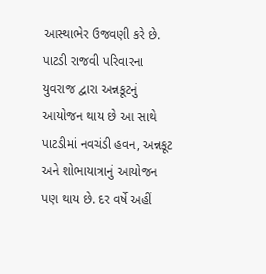આસ્થાભેર ઉજવણી કરે છે. પાટડી રાજવી પરિવારના યુવરાજ દ્વારા અન્નકૂટનું આયોજન થાય છે આ સાથે પાટડીમાં નવચંડી હવન, અન્નકૂટ અને શોભાયાત્રાનું આયોજન પણ થાય છે. દર વર્ષે અહીં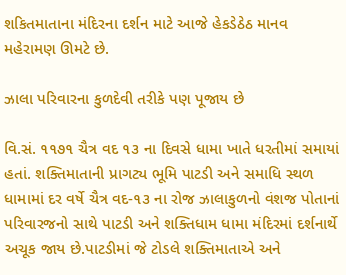શકિતમાતાના મંદિરના દર્શન માટે આજે હેકડેઠેઠ માનવ મહેરામણ ઊમટે છે.

ઝાલા પરિવારના કુળદેવી તરીકે પણ પૂજાય છે

વિ.સં. ૧૧૭૧ ચૈત્ર વદ ૧૩ ના દિવસે ધામા ખાતે ધરતીમાં સમાયાં હતાં. શક્તિમાતાની પ્રાગટ્ય ભૂમિ પાટડી અને સમાધિ સ્થળ ધામામાં દર વર્ષે ચૈત્ર વદ-૧૩ ના રોજ ઝાલાકુળનો વંશજ પોતાનાં પરિવારજનો સાથે પાટડી અને શક્તિધામ ધામા મંદિરમાં દર્શનાર્થે અચૂક જાય છે.પાટડીમાં જે ટોડલે શક્તિમાતાએ અને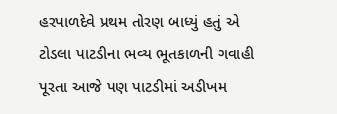હરપાળદેવે પ્રથમ તોરણ બાધ્યું હતું એ ટોડલા પાટડીના ભવ્ય ભૂતકાળની ગવાહી પૂરતા આજે પણ પાટડીમાં અડીખમ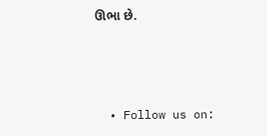ઊભા છે.



  • Follow us on: